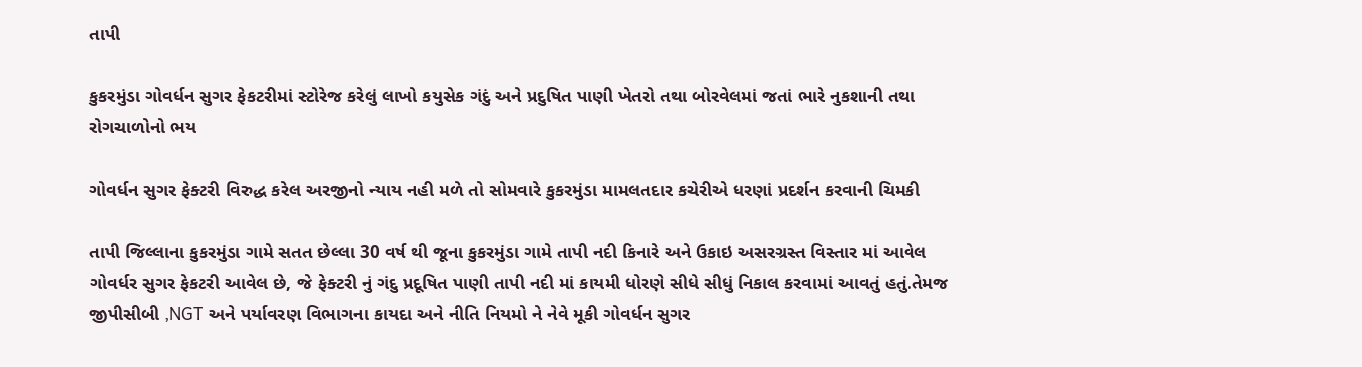તાપી

કુકરમુંડા ગોવર્ધન સુગર ફેકટરીમાં સ્ટોરેજ કરેલું લાખો કયુસેક ગંદું અને પ્રદુષિત પાણી ખેતરો તથા બોરવેલમાં જતાં ભારે નુકશાની તથા રોગચાળોનો ભય

ગોવર્ધન સુગર ફેક્ટરી વિરુદ્ધ કરેલ અરજીનો ન્યાય નહી મળે તો સોમવારે કુકરમુંડા મામલતદાર કચેરીએ ધરણાં પ્રદર્શન કરવાની ચિમકી

તાપી જિલ્લાના કુકરમુંડા ગામે સતત છેલ્લા 30 વર્ષ થી જૂના કુકરમુંડા ગામે તાપી નદી કિનારે અને ઉકાઇ અસરગ્રસ્ત વિસ્તાર માં આવેલ ગોવર્ધર સુગર ફેકટરી આવેલ છે, જે ફેક્ટરી નું ગંદુ પ્રદૂષિત પાણી તાપી નદી માં કાયમી ધોરણે સીધે સીધું નિકાલ કરવામાં આવતું હતું.તેમજ જીપીસીબી ,NGT અને પર્યાવરણ વિભાગના કાયદા અને નીતિ નિયમો ને નેવે મૂકી ગોવર્ધન સુગર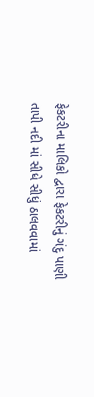ફેકટરીના માલિકો દ્વારા ફેકટરીનું ગંદુ પાણી તાપી નદી માં સીધે સીધું ઠાલવવામાં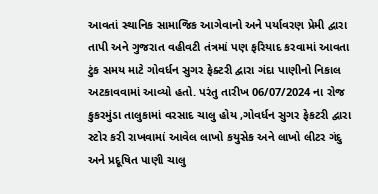આવતાં સ્થાનિક સામાજિક આગેવાનો અને પર્યાવરણ પ્રેમી દ્વારા તાપી અને ગુજરાત વહીવટી તંત્રમાં પણ ફરિયાદ કરવામાં આવતા ટુંક સમય માટે ગોવર્ધન સુગર ફેક્ટરી દ્વારા ગંદા પાણીનો નિકાલ અટકાવવામાં આવ્યો હતો. પરંતુ તારીખ 06/07/2024 ના રોજ કુકરમુંડા તાલુકામાં વરસાદ ચાલુ હોય ,ગોવર્ધન સુગર ફેકટરી દ્વારા સ્ટોર કરી રાખવામાં આવેલ લાખો કયુસેક અને લાખો લીટર ગંદુ અને પ્રદૂષિત પાણી ચાલુ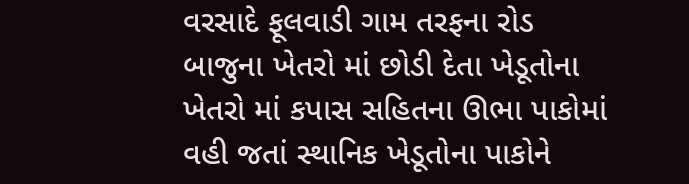વરસાદે ફૂલવાડી ગામ તરફના રોડ બાજુના ખેતરો માં છોડી દેતા ખેડૂતોના ખેતરો માં કપાસ સહિતના ઊભા પાકોમાં વહી જતાં સ્થાનિક ખેડૂતોના પાકોને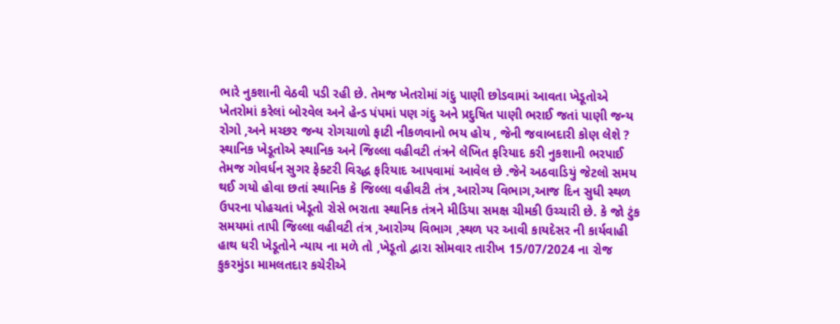ભારે નુકશાની વેઠવી પડી રહી છે. તેમજ ખેતરોમાં ગંદુ પાણી છોડવામાં આવતા ખેડૂતોએ ખેતરોમાં કરેલાં બોરવેલ અને હેન્ડ પંપમાં પણ ગંદુ અને પ્રદુષિત પાણી ભરાઈ જતાં પાણી જન્ય રોગો ,અને મચ્છર જન્ય રોગચાળો ફાટી નીકળવાનો ભય હોય , જેની જવાબદારી કોણ લેશે ? સ્થાનિક ખેડૂતોએ સ્થાનિક અને જિલ્લા વહીવટી તંત્રને લેખિત ફરિયાદ કરી નુકશાની ભરપાઈ તેમજ ગોવર્ધન સુગર ફેક્ટરી વિરદ્ધ ફરિયાદ આપવામાં આવેલ છે .જેને અઠવાડિયું જેટલો સમય થઈ ગયો હોવા છતાં સ્થાનિક કે જિલ્લા વહીવટી તંત્ર ,આરોગ્ય વિભાગ,આજ દિન સુધી સ્થળ ઉપરના પોહચતાં ખેડૂતો રોસે ભરાતા સ્થાનિક તંત્રને મીડિયા સમક્ષ ચીમકી ઉચ્ચારી છે. કે જો ટુંક સમયમાં તાપી જિલ્લા વહીવટી તંત્ર ,આરોગ્ય વિભાગ ,સ્થળ પર આવી કાયદેસર ની કાર્યવાહી હાથ ધરી ખેડૂતોને ન્યાય ના મળે તો ,ખેડૂતો દ્વારા સોમવાર તારીખ 15/07/2024 ના રોજ કુકરમુંડા મામલતદાર કચેરીએ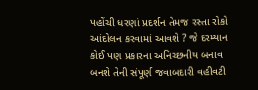પહોંચી ધરણાં પ્રદર્શન તેમજ રસ્તા રોકો આંદોલન કરવામાં આવશે ? જે દરમ્યાન કોઈ પણ પ્રકારના અનિચ્છનીય બનાવ બનશે તેની સંપૂર્ણ જવાબદારી વહીવટી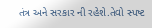તંત્ર અને સરકાર ની રહેશે.તેવો સ્પષ્ટ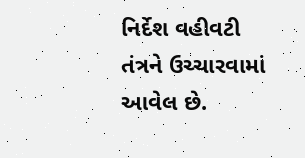નિર્દેશ વહીવટી તંત્રને ઉચ્ચારવામાં આવેલ છે.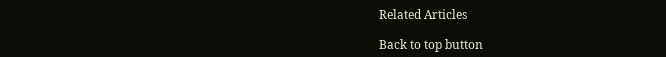Related Articles

Back to top button